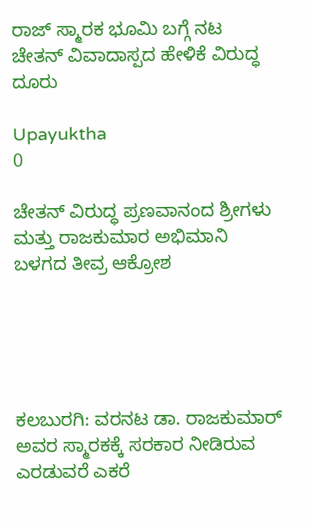ರಾಜ್ ಸ್ಮಾರಕ ಭೂಮಿ ಬಗ್ಗೆ ನಟ ಚೇತನ್ ವಿವಾದಾಸ್ಪದ ಹೇಳಿಕೆ ವಿರುದ್ಧ ದೂರು

Upayuktha
0

ಚೇತನ್ ವಿರುದ್ಧ ಪ್ರಣವಾನಂದ ಶ್ರೀಗಳು ಮತ್ತು ರಾಜಕುಮಾರ ಅಭಿಮಾನಿ ಬಳಗದ ತೀವ್ರ ಆಕ್ರೋಶ





ಕಲಬುರಗಿ: ವರನಟ ಡಾ. ರಾಜಕುಮಾರ್ ಅವರ ಸ್ಮಾರಕಕ್ಕೆ ಸರಕಾರ ನೀಡಿರುವ ಎರಡುವರೆ ಎಕರೆ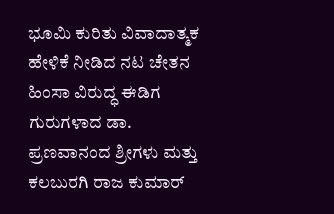ಭೂಮಿ ಕುರಿತು ವಿವಾದಾತ್ಮಕ ಹೇಳಿಕೆ ನೀಡಿದ ನಟ ಚೇತನ ಹಿಂಸಾ ವಿರುದ್ಧ ಈಡಿಗ ಗುರುಗಳಾದ ಡಾ. ಪ್ರಣವಾನಂದ ಶ್ರೀಗಳು ಮತ್ತು ಕಲಬುರಗಿ ರಾಜ ಕುಮಾರ್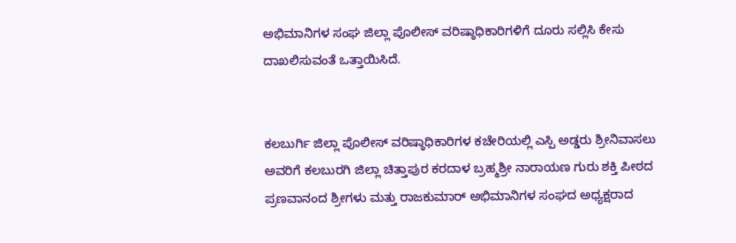ಅಭಿಮಾನಿಗಳ ಸಂಘ ಜಿಲ್ಲಾ ಪೊಲೀಸ್ ವರಿಷ್ಠಾಧಿಕಾರಿಗಳಿಗೆ ದೂರು ಸಲ್ಲಿಸಿ ಕೇಸು ದಾಖಲಿಸುವಂತೆ ಒತ್ತಾಯಿಸಿದೆ.


ಕಲಬುರ್ಗಿ ಜಿಲ್ಲಾ ಪೊಲೀಸ್ ವರಿಷ್ಠಾಧಿಕಾರಿಗಳ ಕಚೇರಿಯಲ್ಲಿ ಎಸ್ಪಿ ಅಡ್ಡರು ಶ್ರೀನಿವಾಸಲು ಅವರಿಗೆ ಕಲಬುರಗಿ ಜಿಲ್ಲಾ ಚಿತ್ತಾಪುರ ಕರದಾಳ ಬ್ರಹ್ಮಶ್ರೀ ನಾರಾಯಣ ಗುರು ಶಕ್ತಿ ಪೀಠದ ಪ್ರಣವಾನಂದ ಶ್ರೀಗಳು ಮತ್ತು ರಾಜಕುಮಾರ್ ಅಭಿಮಾನಿಗಳ ಸಂಘದ ಅಧ್ಯಕ್ಷರಾದ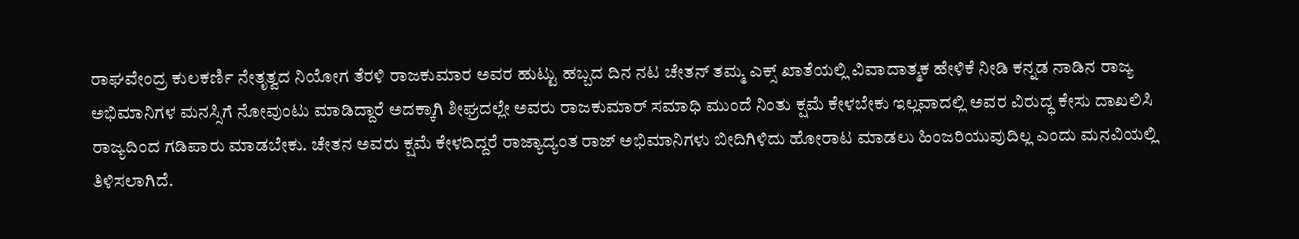ರಾಘವೇಂದ್ರ ಕುಲಕರ್ಣಿ ನೇತೃತ್ವದ ನಿಯೋಗ ತೆರಳಿ ರಾಜಕುಮಾರ ಅವರ ಹುಟ್ಟು ಹಬ್ಬದ ದಿನ ನಟ ಚೇತನ್ ತಮ್ಮ ಎಕ್ಸ್ ಖಾತೆಯಲ್ಲಿ ವಿವಾದಾತ್ಮಕ ಹೇಳಿಕೆ ನೀಡಿ ಕನ್ನಡ ನಾಡಿನ ರಾಜ್ಯ ಅಭಿಮಾನಿಗಳ ಮನಸ್ಸಿಗೆ ನೋವುಂಟು ಮಾಡಿದ್ದಾರೆ ಅದಕ್ಕಾಗಿ ಶೀಘ್ರದಲ್ಲೇ ಅವರು ರಾಜಕುಮಾರ್ ಸಮಾಧಿ ಮುಂದೆ ನಿಂತು ಕ್ಷಮೆ ಕೇಳಬೇಕು ಇಲ್ಲವಾದಲ್ಲಿ ಅವರ ವಿರುದ್ಧ ಕೇಸು ದಾಖಲಿಸಿ  ರಾಜ್ಯದಿಂದ ಗಡಿಪಾರು ಮಾಡಬೇಕು. ಚೇತನ ಅವರು ಕ್ಷಮೆ ಕೇಳದಿದ್ದರೆ ರಾಜ್ಯಾದ್ಯಂತ ರಾಜ್ ಅಭಿಮಾನಿಗಳು ಬೀದಿಗಿಳಿದು ಹೋರಾಟ ಮಾಡಲು ಹಿಂಜರಿಯುವುದಿಲ್ಲ ಎಂದು ಮನವಿಯಲ್ಲಿ ತಿಳಿಸಲಾಗಿದೆ.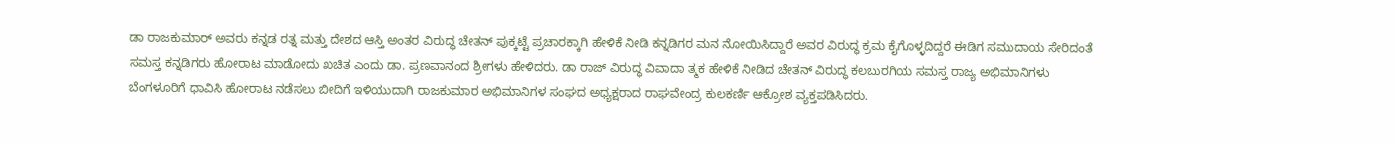ಡಾ ರಾಜಕುಮಾರ್ ಅವರು ಕನ್ನಡ ರತ್ನ ಮತ್ತು ದೇಶದ ಆಸ್ತಿ ಅಂತರ ವಿರುದ್ಧ ಚೇತನ್ ಪುಕ್ಕಟ್ಟೆ ಪ್ರಚಾರಕ್ಕಾಗಿ ಹೇಳಿಕೆ ನೀಡಿ ಕನ್ನಡಿಗರ ಮನ ನೋಯಿಸಿದ್ದಾರೆ ಅವರ ವಿರುದ್ಧ ಕ್ರಮ ಕೈಗೊಳ್ಳದಿದ್ದರೆ ಈಡಿಗ ಸಮುದಾಯ ಸೇರಿದಂತೆ ಸಮಸ್ತ ಕನ್ನಡಿಗರು ಹೋರಾಟ ಮಾಡೋದು ಖಚಿತ ಎಂದು ಡಾ. ಪ್ರಣವಾನಂದ ಶ್ರೀಗಳು ಹೇಳಿದರು. ಡಾ ರಾಜ್ ವಿರುದ್ಧ ವಿವಾದಾ ತ್ಮಕ ಹೇಳಿಕೆ ನೀಡಿದ ಚೇತನ್ ವಿರುದ್ಧ ಕಲಬುರಗಿಯ ಸಮಸ್ತ ರಾಜ್ಯ ಅಭಿಮಾನಿಗಳು ಬೆಂಗಳೂರಿಗೆ ಧಾವಿಸಿ ಹೋರಾಟ ನಡೆಸಲು ಬೀದಿಗೆ ಇಳಿಯುದಾಗಿ ರಾಜಕುಮಾರ ಅಭಿಮಾನಿಗಳ ಸಂಘದ ಅಧ್ಯಕ್ಷರಾದ ರಾಘವೇಂದ್ರ ಕುಲಕರ್ಣಿ ಆಕ್ರೋಶ ವ್ಯಕ್ತಪಡಿಸಿದರು.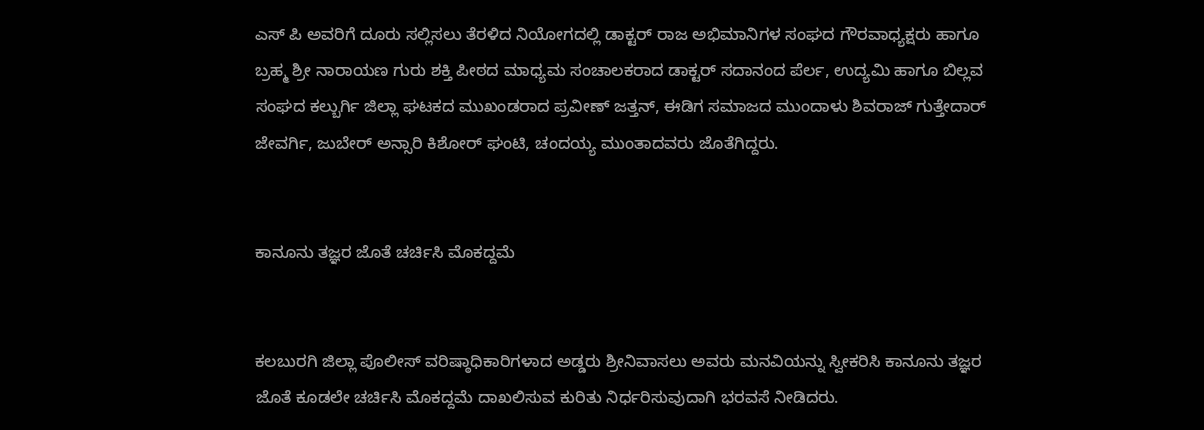ಎಸ್ ಪಿ ಅವರಿಗೆ ದೂರು ಸಲ್ಲಿಸಲು ತೆರಳಿದ ನಿಯೋಗದಲ್ಲಿ ಡಾಕ್ಟರ್ ರಾಜ ಅಭಿಮಾನಿಗಳ ಸಂಘದ ಗೌರವಾಧ್ಯಕ್ಷರು ಹಾಗೂ ಬ್ರಹ್ಮ ಶ್ರೀ ನಾರಾಯಣ ಗುರು ಶಕ್ತಿ ಪೀಠದ ಮಾಧ್ಯಮ ಸಂಚಾಲಕರಾದ ಡಾಕ್ಟರ್ ಸದಾನಂದ ಪೆರ್ಲ, ಉದ್ಯಮಿ ಹಾಗೂ ಬಿಲ್ಲವ ಸಂಘದ ಕಲ್ಬುರ್ಗಿ ಜಿಲ್ಲಾ ಘಟಕದ ಮುಖಂಡರಾದ ಪ್ರವೀಣ್ ಜತ್ತನ್, ಈಡಿಗ ಸಮಾಜದ ಮುಂದಾಳು ಶಿವರಾಜ್ ಗುತ್ತೇದಾರ್ ಜೇವರ್ಗಿ, ಜುಬೇರ್ ಅನ್ಸಾರಿ ಕಿಶೋರ್ ಘಂಟಿ, ಚಂದಯ್ಯ ಮುಂತಾದವರು ಜೊತೆಗಿದ್ದರು.


ಕಾನೂನು ತಜ್ಞರ ಜೊತೆ ಚರ್ಚಿಸಿ ಮೊಕದ್ದಮೆ


ಕಲಬುರಗಿ ಜಿಲ್ಲಾ ಪೊಲೀಸ್ ವರಿಷ್ಠಾಧಿಕಾರಿಗಳಾದ ಅಡ್ಡರು ಶ್ರೀನಿವಾಸಲು ಅವರು ಮನವಿಯನ್ನು ಸ್ವೀಕರಿಸಿ ಕಾನೂನು ತಜ್ಞರ ಜೊತೆ ಕೂಡಲೇ ಚರ್ಚಿಸಿ ಮೊಕದ್ದಮೆ ದಾಖಲಿಸುವ ಕುರಿತು ನಿರ್ಧರಿಸುವುದಾಗಿ ಭರವಸೆ ನೀಡಿದರು.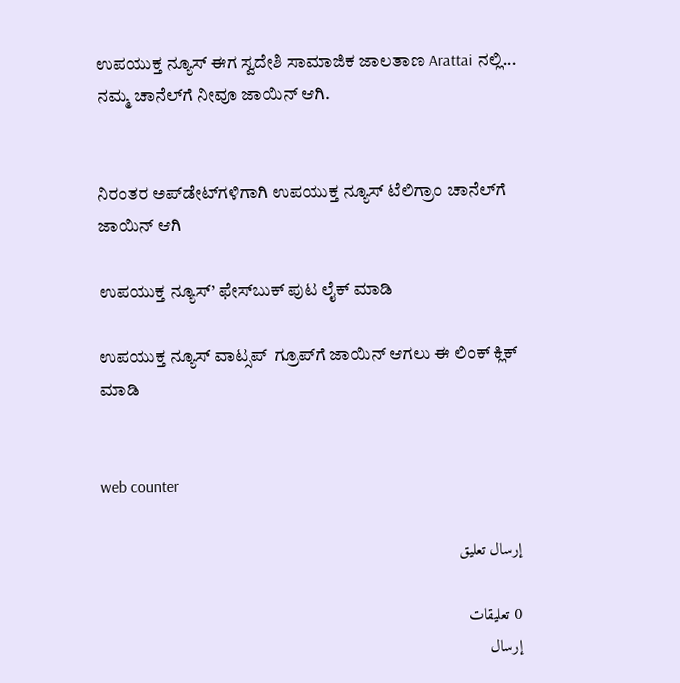ಉಪಯುಕ್ತ ನ್ಯೂಸ್ ಈಗ ಸ್ವದೇಶಿ ಸಾಮಾಜಿಕ ಜಾಲತಾಣ Arattai ನಲ್ಲಿ... ನಮ್ಮ ಚಾನೆಲ್‌ಗೆ ನೀವೂ ಜಾಯಿನ್ ಆಗಿ.


ನಿರಂತರ ಅಪ್‌ಡೇಟ್‌ಗಳಿಗಾಗಿ ಉಪಯುಕ್ತ ನ್ಯೂಸ್‌ ಟೆಲಿಗ್ರಾಂ ಚಾನೆಲ್‌ಗೆ ಜಾಯಿನ್‌ ಆಗಿ

ಉಪಯುಕ್ತ ನ್ಯೂಸ್‌’ ಫೇಸ್‌ಬುಕ್ ಪುಟ ಲೈಕ್ ಮಾಡಿ

ಉಪಯುಕ್ತ ನ್ಯೂಸ್‌ ವಾಟ್ಸಪ್‌  ಗ್ರೂಪ್‌ಗೆ ಜಾಯಿನ್ ಆಗಲು ಈ ಲಿಂಕ್ ಕ್ಲಿಕ್ ಮಾಡಿ


web counter

إرسال تعليق

0 تعليقات
إرسال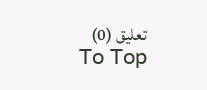تعليق (0)
To Top